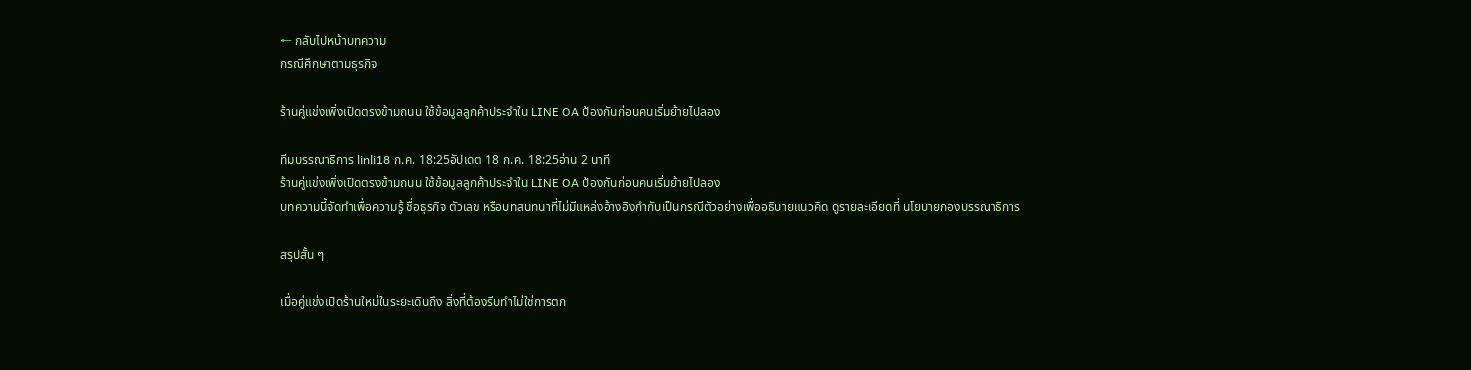← กลับไปหน้าบทความ
กรณีศึกษาตามธุรกิจ

ร้านคู่แข่งเพิ่งเปิดตรงข้ามถนน ใช้ข้อมูลลูกค้าประจำใน LINE OA ป้องกันก่อนคนเริ่มย้ายไปลอง

ทีมบรรณาธิการ linli18 ก.ค. 18:25อัปเดต 18 ก.ค. 18:25อ่าน 2 นาที
ร้านคู่แข่งเพิ่งเปิดตรงข้ามถนน ใช้ข้อมูลลูกค้าประจำใน LINE OA ป้องกันก่อนคนเริ่มย้ายไปลอง
บทความนี้จัดทำเพื่อความรู้ ชื่อธุรกิจ ตัวเลข หรือบทสนทนาที่ไม่มีแหล่งอ้างอิงกำกับเป็นกรณีตัวอย่างเพื่ออธิบายแนวคิด ดูรายละเอียดที่ นโยบายกองบรรณาธิการ

สรุปสั้น ๆ

เมื่อคู่แข่งเปิดร้านใหม่ในระยะเดินถึง สิ่งที่ต้องรีบทำไม่ใช่การตก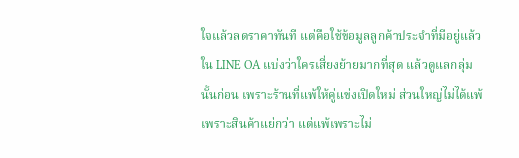ใจแล้วลดราคาทันที แต่คือใช้ข้อมูลลูกค้าประจำที่มีอยู่แล้วใน LINE OA แบ่งว่าใครเสี่ยงย้ายมากที่สุด แล้วดูแลกลุ่มนั้นก่อน เพราะร้านที่แพ้ให้คู่แข่งเปิดใหม่ ส่วนใหญ่ไม่ได้แพ้เพราะสินค้าแย่กว่า แต่แพ้เพราะไม่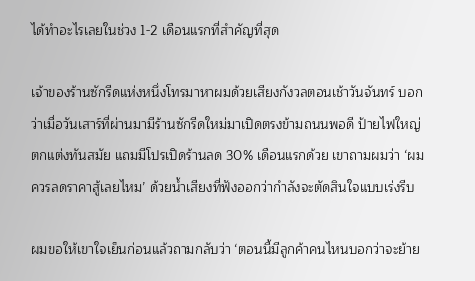ได้ทำอะไรเลยในช่วง 1-2 เดือนแรกที่สำคัญที่สุด

เจ้าของร้านซักรีดแห่งหนึ่งโทรมาหาผมด้วยเสียงกังวลตอนเช้าวันจันทร์ บอกว่าเมื่อวันเสาร์ที่ผ่านมามีร้านซักรีดใหม่มาเปิดตรงข้ามถนนพอดี ป้ายไฟใหญ่ ตกแต่งทันสมัย แถมมีโปรเปิดร้านลด 30% เดือนแรกด้วย เขาถามผมว่า ‘ผมควรลดราคาสู้เลยไหม’ ด้วยน้ำเสียงที่ฟังออกว่ากำลังจะตัดสินใจแบบเร่งรีบ

ผมขอให้เขาใจเย็นก่อนแล้วถามกลับว่า ‘ตอนนี้มีลูกค้าคนไหนบอกว่าจะย้าย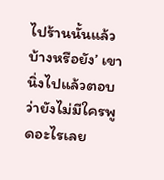ไปร้านนั้นแล้วบ้างหรือยัง’ เขานิ่งไปแล้วตอบว่ายังไม่มีใครพูดอะไรเลย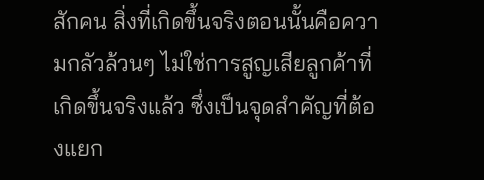สักคน สิ่งที่เกิดขึ้นจริงตอนนั้นคือความกลัวล้วนๆ ไม่ใช่การสูญเสียลูกค้าที่เกิดขึ้นจริงแล้ว ซึ่งเป็นจุดสำคัญที่ต้องแยก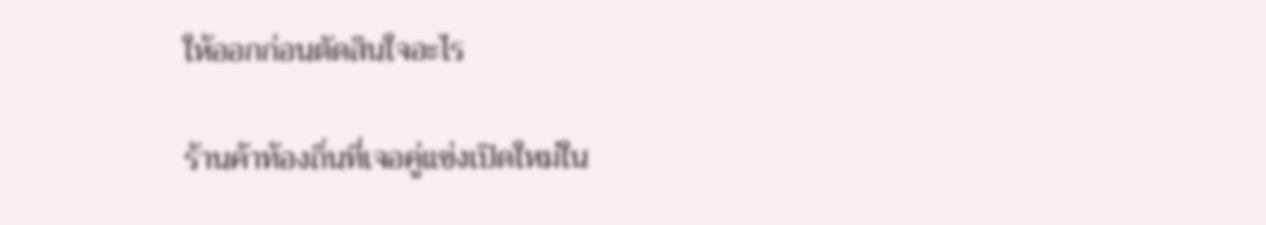ให้ออกก่อนตัดสินใจอะไร

ร้านค้าท้องถิ่นที่เจอคู่แข่งเปิดใหม่ใน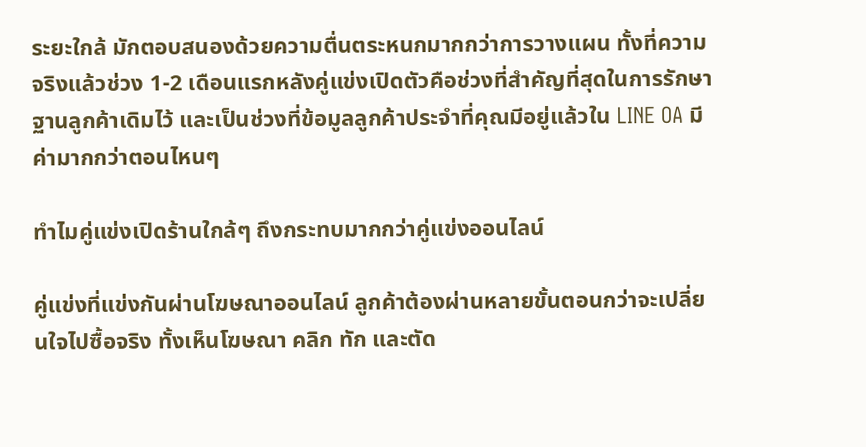ระยะใกล้ มักตอบสนองด้วยความตื่นตระหนกมากกว่าการวางแผน ทั้งที่ความจริงแล้วช่วง 1-2 เดือนแรกหลังคู่แข่งเปิดตัวคือช่วงที่สำคัญที่สุดในการรักษาฐานลูกค้าเดิมไว้ และเป็นช่วงที่ข้อมูลลูกค้าประจำที่คุณมีอยู่แล้วใน LINE OA มีค่ามากกว่าตอนไหนๆ

ทำไมคู่แข่งเปิดร้านใกล้ๆ ถึงกระทบมากกว่าคู่แข่งออนไลน์

คู่แข่งที่แข่งกันผ่านโฆษณาออนไลน์ ลูกค้าต้องผ่านหลายขั้นตอนกว่าจะเปลี่ยนใจไปซื้อจริง ทั้งเห็นโฆษณา คลิก ทัก และตัด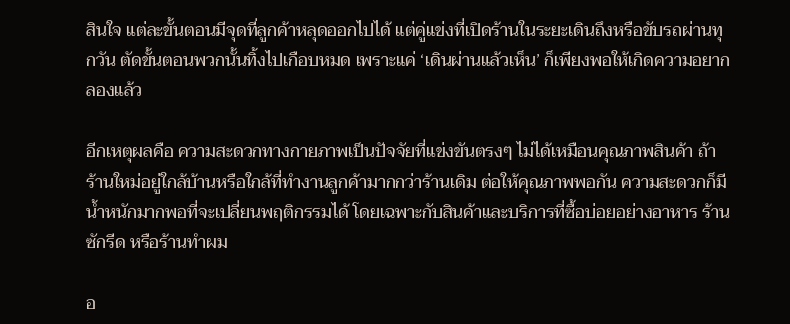สินใจ แต่ละขั้นตอนมีจุดที่ลูกค้าหลุดออกไปได้ แต่คู่แข่งที่เปิดร้านในระยะเดินถึงหรือขับรถผ่านทุกวัน ตัดขั้นตอนพวกนั้นทิ้งไปเกือบหมด เพราะแค่ ‘เดินผ่านแล้วเห็น’ ก็เพียงพอให้เกิดความอยากลองแล้ว

อีกเหตุผลคือ ความสะดวกทางกายภาพเป็นปัจจัยที่แข่งขันตรงๆ ไม่ได้เหมือนคุณภาพสินค้า ถ้าร้านใหม่อยู่ใกล้บ้านหรือใกล้ที่ทำงานลูกค้ามากกว่าร้านเดิม ต่อให้คุณภาพพอกัน ความสะดวกก็มีน้ำหนักมากพอที่จะเปลี่ยนพฤติกรรมได้ โดยเฉพาะกับสินค้าและบริการที่ซื้อบ่อยอย่างอาหาร ร้านซักรีด หรือร้านทำผม

อ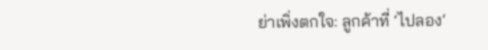ย่าเพิ่งตกใจ: ลูกค้าที่ ‘ไปลอง’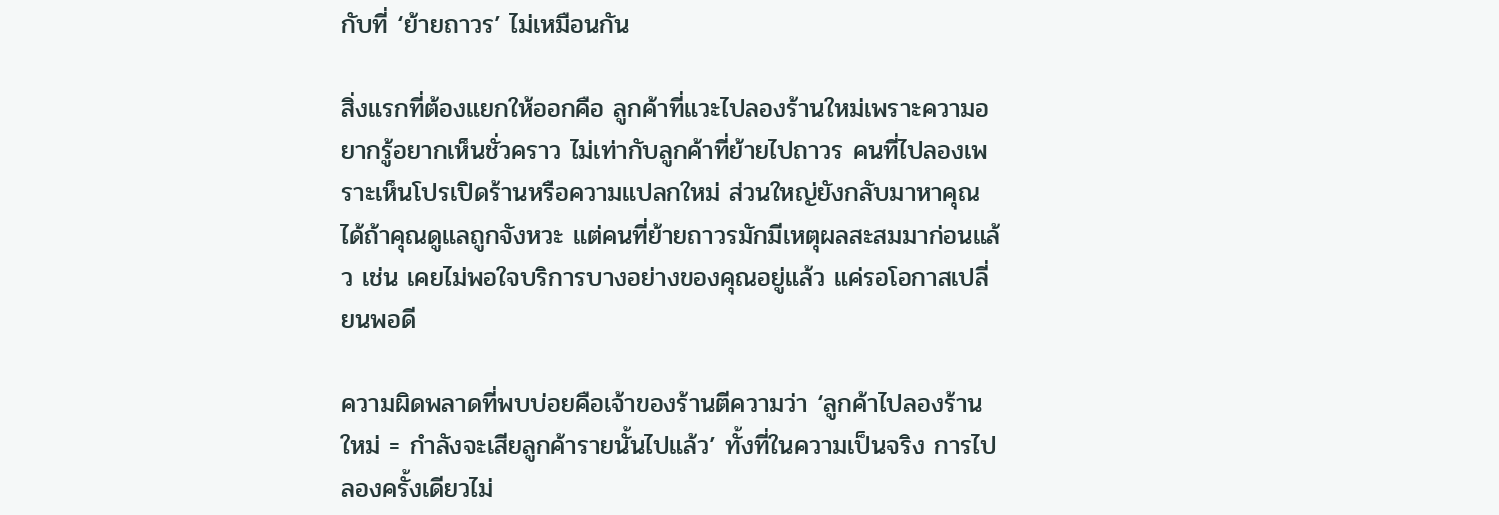กับที่ ‘ย้ายถาวร’ ไม่เหมือนกัน

สิ่งแรกที่ต้องแยกให้ออกคือ ลูกค้าที่แวะไปลองร้านใหม่เพราะความอยากรู้อยากเห็นชั่วคราว ไม่เท่ากับลูกค้าที่ย้ายไปถาวร คนที่ไปลองเพราะเห็นโปรเปิดร้านหรือความแปลกใหม่ ส่วนใหญ่ยังกลับมาหาคุณได้ถ้าคุณดูแลถูกจังหวะ แต่คนที่ย้ายถาวรมักมีเหตุผลสะสมมาก่อนแล้ว เช่น เคยไม่พอใจบริการบางอย่างของคุณอยู่แล้ว แค่รอโอกาสเปลี่ยนพอดี

ความผิดพลาดที่พบบ่อยคือเจ้าของร้านตีความว่า ‘ลูกค้าไปลองร้านใหม่ = กำลังจะเสียลูกค้ารายนั้นไปแล้ว’ ทั้งที่ในความเป็นจริง การไปลองครั้งเดียวไม่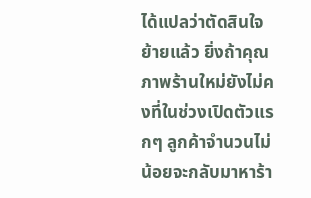ได้แปลว่าตัดสินใจย้ายแล้ว ยิ่งถ้าคุณภาพร้านใหม่ยังไม่คงที่ในช่วงเปิดตัวแรกๆ ลูกค้าจำนวนไม่น้อยจะกลับมาหาร้า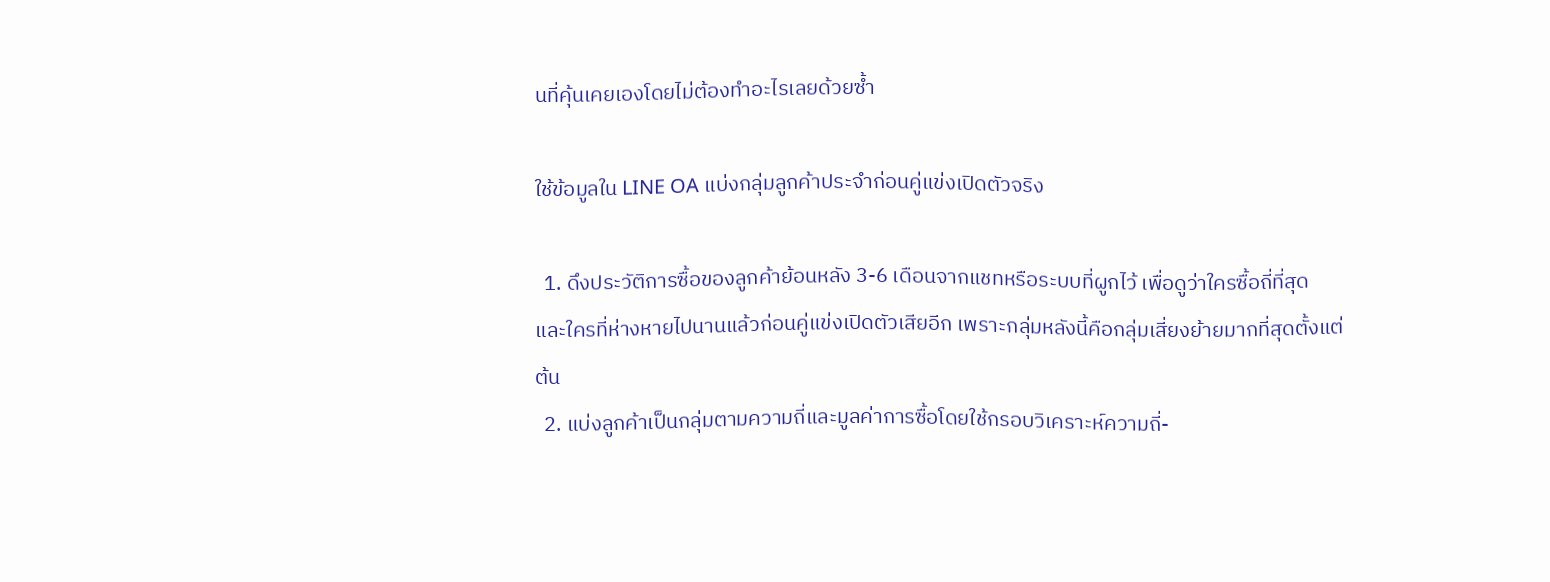นที่คุ้นเคยเองโดยไม่ต้องทำอะไรเลยด้วยซ้ำ

ใช้ข้อมูลใน LINE OA แบ่งกลุ่มลูกค้าประจำก่อนคู่แข่งเปิดตัวจริง

  1. ดึงประวัติการซื้อของลูกค้าย้อนหลัง 3-6 เดือนจากแชทหรือระบบที่ผูกไว้ เพื่อดูว่าใครซื้อถี่ที่สุด และใครที่ห่างหายไปนานแล้วก่อนคู่แข่งเปิดตัวเสียอีก เพราะกลุ่มหลังนี้คือกลุ่มเสี่ยงย้ายมากที่สุดตั้งแต่ต้น
  2. แบ่งลูกค้าเป็นกลุ่มตามความถี่และมูลค่าการซื้อโดยใช้กรอบวิเคราะห์ความถี่-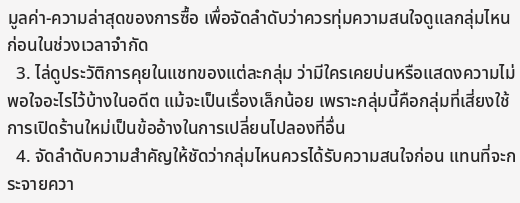มูลค่า-ความล่าสุดของการซื้อ เพื่อจัดลำดับว่าควรทุ่มความสนใจดูแลกลุ่มไหนก่อนในช่วงเวลาจำกัด
  3. ไล่ดูประวัติการคุยในแชทของแต่ละกลุ่ม ว่ามีใครเคยบ่นหรือแสดงความไม่พอใจอะไรไว้บ้างในอดีต แม้จะเป็นเรื่องเล็กน้อย เพราะกลุ่มนี้คือกลุ่มที่เสี่ยงใช้การเปิดร้านใหม่เป็นข้ออ้างในการเปลี่ยนไปลองที่อื่น
  4. จัดลำดับความสำคัญให้ชัดว่ากลุ่มไหนควรได้รับความสนใจก่อน แทนที่จะกระจายควา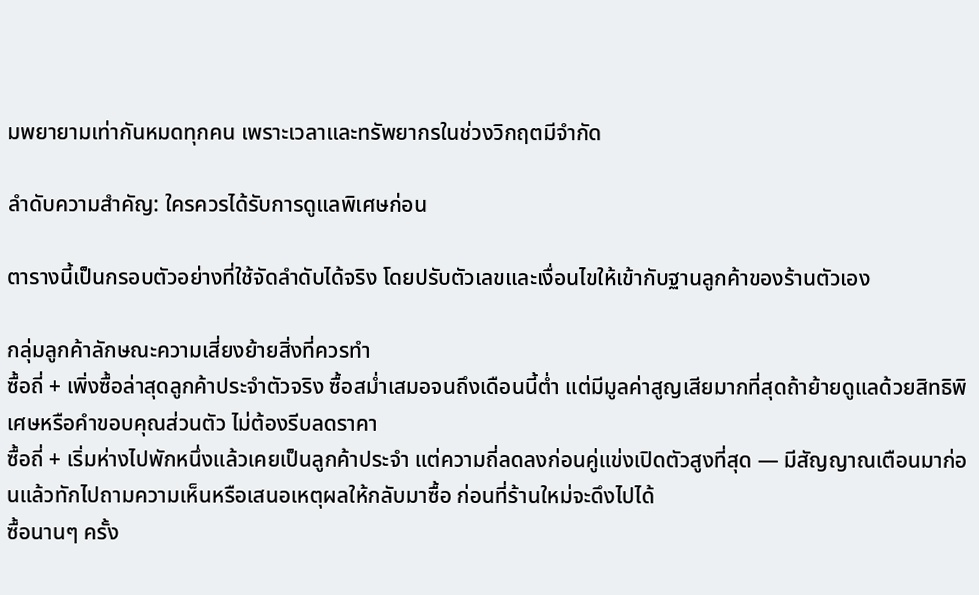มพยายามเท่ากันหมดทุกคน เพราะเวลาและทรัพยากรในช่วงวิกฤตมีจำกัด

ลำดับความสำคัญ: ใครควรได้รับการดูแลพิเศษก่อน

ตารางนี้เป็นกรอบตัวอย่างที่ใช้จัดลำดับได้จริง โดยปรับตัวเลขและเงื่อนไขให้เข้ากับฐานลูกค้าของร้านตัวเอง

กลุ่มลูกค้าลักษณะความเสี่ยงย้ายสิ่งที่ควรทำ
ซื้อถี่ + เพิ่งซื้อล่าสุดลูกค้าประจำตัวจริง ซื้อสม่ำเสมอจนถึงเดือนนี้ต่ำ แต่มีมูลค่าสูญเสียมากที่สุดถ้าย้ายดูแลด้วยสิทธิพิเศษหรือคำขอบคุณส่วนตัว ไม่ต้องรีบลดราคา
ซื้อถี่ + เริ่มห่างไปพักหนึ่งแล้วเคยเป็นลูกค้าประจำ แต่ความถี่ลดลงก่อนคู่แข่งเปิดตัวสูงที่สุด — มีสัญญาณเตือนมาก่อนแล้วทักไปถามความเห็นหรือเสนอเหตุผลให้กลับมาซื้อ ก่อนที่ร้านใหม่จะดึงไปได้
ซื้อนานๆ ครั้ง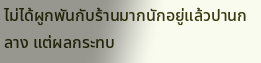ไม่ได้ผูกพันกับร้านมากนักอยู่แล้วปานกลาง แต่ผลกระทบ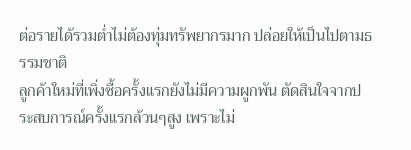ต่อรายได้รวมต่ำไม่ต้องทุ่มทรัพยากรมาก ปล่อยให้เป็นไปตามธรรมชาติ
ลูกค้าใหม่ที่เพิ่งซื้อครั้งแรกยังไม่มีความผูกพัน ตัดสินใจจากประสบการณ์ครั้งแรกล้วนๆสูง เพราะไม่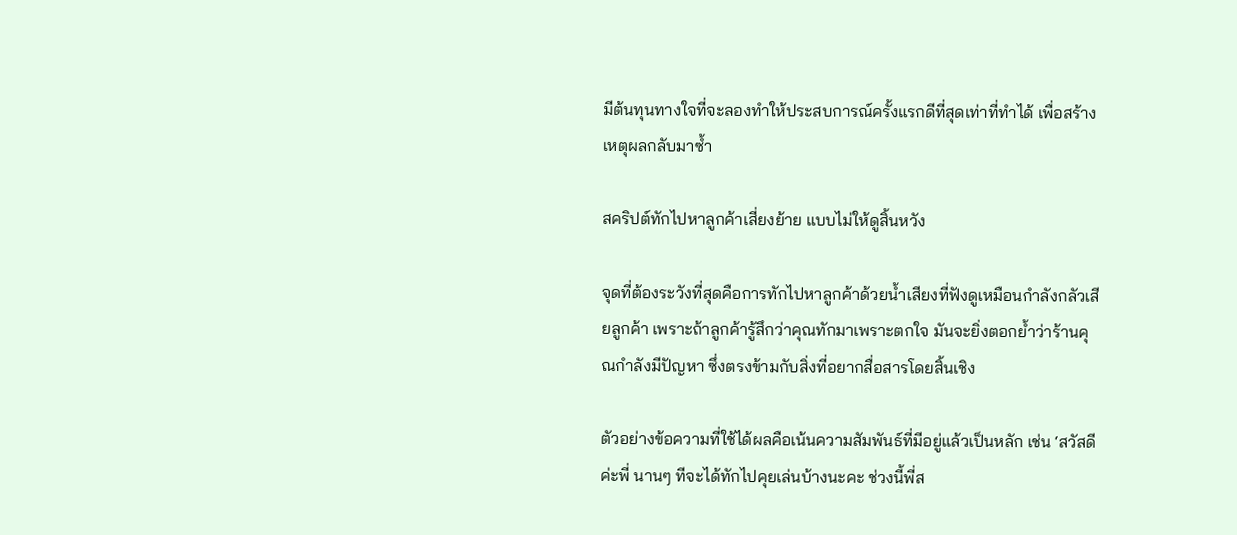มีต้นทุนทางใจที่จะลองทำให้ประสบการณ์ครั้งแรกดีที่สุดเท่าที่ทำได้ เพื่อสร้างเหตุผลกลับมาซ้ำ

สคริปต์ทักไปหาลูกค้าเสี่ยงย้าย แบบไม่ให้ดูสิ้นหวัง

จุดที่ต้องระวังที่สุดคือการทักไปหาลูกค้าด้วยน้ำเสียงที่ฟังดูเหมือนกำลังกลัวเสียลูกค้า เพราะถ้าลูกค้ารู้สึกว่าคุณทักมาเพราะตกใจ มันจะยิ่งตอกย้ำว่าร้านคุณกำลังมีปัญหา ซึ่งตรงข้ามกับสิ่งที่อยากสื่อสารโดยสิ้นเชิง

ตัวอย่างข้อความที่ใช้ได้ผลคือเน้นความสัมพันธ์ที่มีอยู่แล้วเป็นหลัก เช่น ‘สวัสดีค่ะพี่ นานๆ ทีจะได้ทักไปคุยเล่นบ้างนะคะ ช่วงนี้พี่ส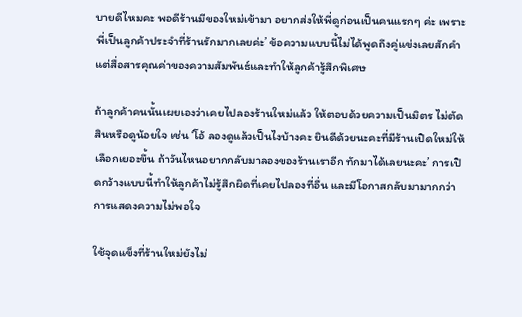บายดีไหมคะ พอดีร้านมีของใหม่เข้ามา อยากส่งให้พี่ดูก่อนเป็นคนแรกๆ ค่ะ เพราะพี่เป็นลูกค้าประจำที่ร้านรักมากเลยค่ะ’ ข้อความแบบนี้ไม่ได้พูดถึงคู่แข่งเลยสักคำ แต่สื่อสารคุณค่าของความสัมพันธ์และทำให้ลูกค้ารู้สึกพิเศษ

ถ้าลูกค้าคนนั้นเผยเองว่าเคยไปลองร้านใหม่แล้ว ให้ตอบด้วยความเป็นมิตร ไม่ตัดสินหรือดูน้อยใจ เช่น ‘โอ้ ลองดูแล้วเป็นไงบ้างคะ ยินดีด้วยนะคะที่มีร้านเปิดใหม่ให้เลือกเยอะขึ้น ถ้าวันไหนอยากกลับมาลองของร้านเราอีก ทักมาได้เลยนะคะ’ การเปิดกว้างแบบนี้ทำให้ลูกค้าไม่รู้สึกผิดที่เคยไปลองที่อื่น และมีโอกาสกลับมามากกว่าการแสดงความไม่พอใจ

ใช้จุดแข็งที่ร้านใหม่ยังไม่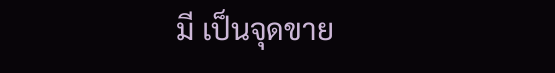มี เป็นจุดขาย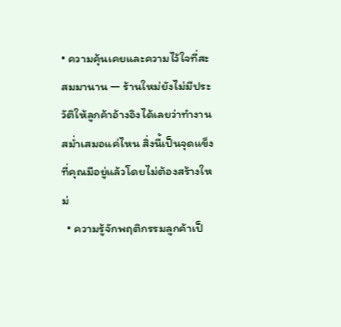• ความคุ้นเคยและความไว้ใจที่สะสมมานาน — ร้านใหม่ยังไม่มีประวัติให้ลูกค้าอ้างอิงได้เลยว่าทำงานสม่ำเสมอแค่ไหน สิ่งนี้เป็นจุดแข็งที่คุณมีอยู่แล้วโดยไม่ต้องสร้างใหม่
  • ความรู้จักพฤติกรรมลูกค้าเป็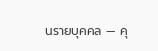นรายบุคคล — คุ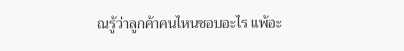ณรู้ว่าลูกค้าคนไหนชอบอะไร แพ้อะ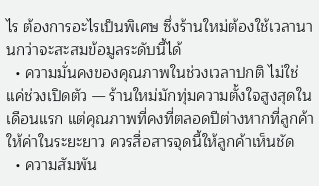ไร ต้องการอะไรเป็นพิเศษ ซึ่งร้านใหม่ต้องใช้เวลานานกว่าจะสะสมข้อมูลระดับนี้ได้
  • ความมั่นคงของคุณภาพในช่วงเวลาปกติ ไม่ใช่แค่ช่วงเปิดตัว — ร้านใหม่มักทุ่มความตั้งใจสูงสุดในเดือนแรก แต่คุณภาพที่คงที่ตลอดปีต่างหากที่ลูกค้าให้ค่าในระยะยาว ควรสื่อสารจุดนี้ให้ลูกค้าเห็นชัด
  • ความสัมพัน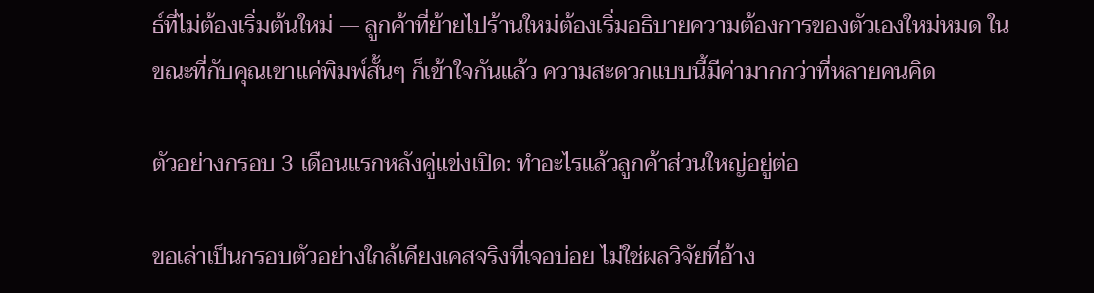ธ์ที่ไม่ต้องเริ่มต้นใหม่ — ลูกค้าที่ย้ายไปร้านใหม่ต้องเริ่มอธิบายความต้องการของตัวเองใหม่หมด ในขณะที่กับคุณเขาแค่พิมพ์สั้นๆ ก็เข้าใจกันแล้ว ความสะดวกแบบนี้มีค่ามากกว่าที่หลายคนคิด

ตัวอย่างกรอบ 3 เดือนแรกหลังคู่แข่งเปิด: ทำอะไรแล้วลูกค้าส่วนใหญ่อยู่ต่อ

ขอเล่าเป็นกรอบตัวอย่างใกล้เคียงเคสจริงที่เจอบ่อย ไม่ใช่ผลวิจัยที่อ้าง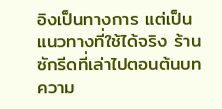อิงเป็นทางการ แต่เป็นแนวทางที่ใช้ได้จริง ร้านซักรีดที่เล่าไปตอนต้นบทความ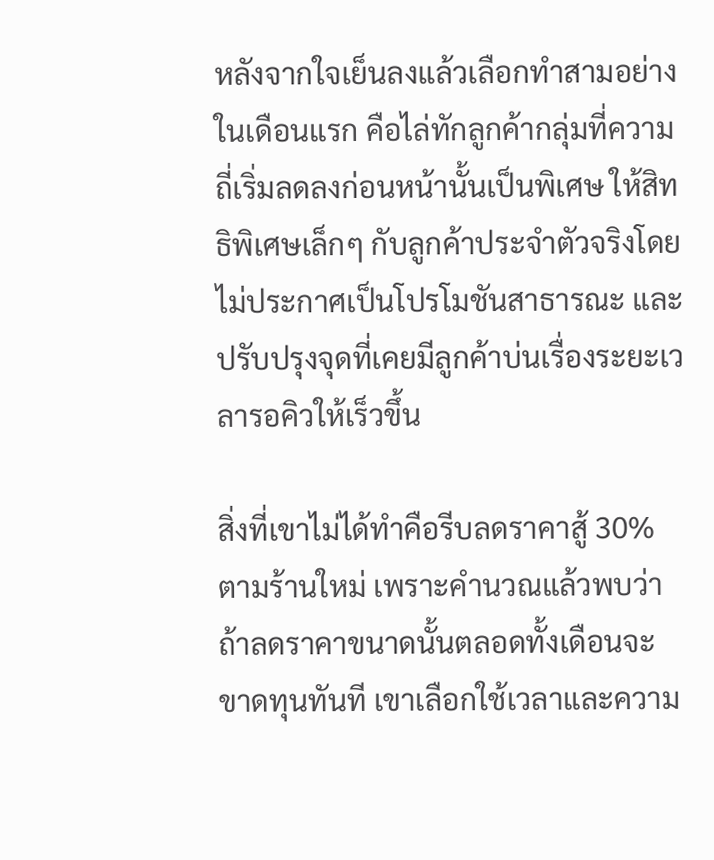หลังจากใจเย็นลงแล้วเลือกทำสามอย่างในเดือนแรก คือไล่ทักลูกค้ากลุ่มที่ความถี่เริ่มลดลงก่อนหน้านั้นเป็นพิเศษ ให้สิทธิพิเศษเล็กๆ กับลูกค้าประจำตัวจริงโดยไม่ประกาศเป็นโปรโมชันสาธารณะ และปรับปรุงจุดที่เคยมีลูกค้าบ่นเรื่องระยะเวลารอคิวให้เร็วขึ้น

สิ่งที่เขาไม่ได้ทำคือรีบลดราคาสู้ 30% ตามร้านใหม่ เพราะคำนวณแล้วพบว่าถ้าลดราคาขนาดนั้นตลอดทั้งเดือนจะขาดทุนทันที เขาเลือกใช้เวลาและความ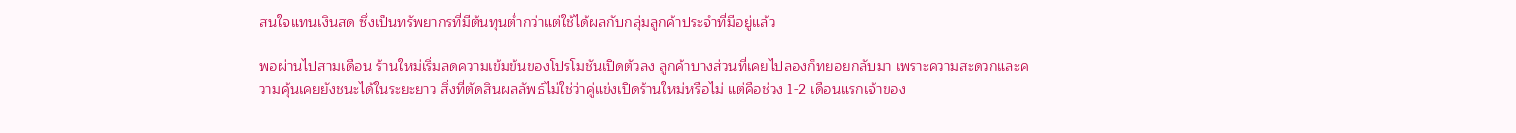สนใจแทนเงินสด ซึ่งเป็นทรัพยากรที่มีต้นทุนต่ำกว่าแต่ใช้ได้ผลกับกลุ่มลูกค้าประจำที่มีอยู่แล้ว

พอผ่านไปสามเดือน ร้านใหม่เริ่มลดความเข้มข้นของโปรโมชันเปิดตัวลง ลูกค้าบางส่วนที่เคยไปลองก็ทยอยกลับมา เพราะความสะดวกและความคุ้นเคยยังชนะได้ในระยะยาว สิ่งที่ตัดสินผลลัพธ์ไม่ใช่ว่าคู่แข่งเปิดร้านใหม่หรือไม่ แต่คือช่วง 1-2 เดือนแรกเจ้าของ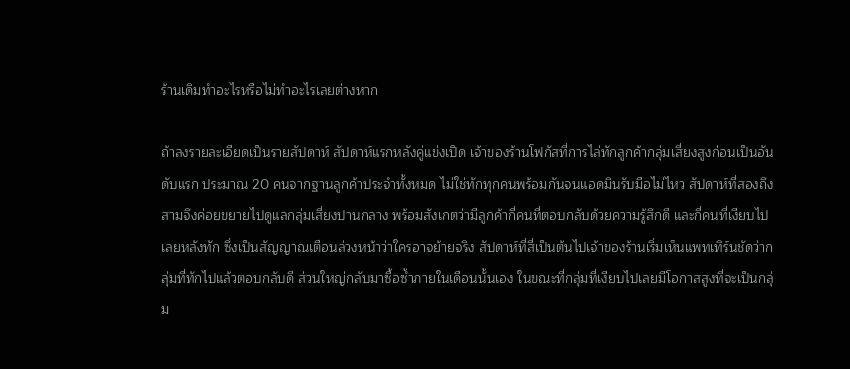ร้านเดิมทำอะไรหรือไม่ทำอะไรเลยต่างหาก

ถ้าลงรายละเอียดเป็นรายสัปดาห์ สัปดาห์แรกหลังคู่แข่งเปิด เจ้าของร้านโฟกัสที่การไล่ทักลูกค้ากลุ่มเสี่ยงสูงก่อนเป็นอันดับแรก ประมาณ 20 คนจากฐานลูกค้าประจำทั้งหมด ไม่ใช่ทักทุกคนพร้อมกันจนแอดมินรับมือไม่ไหว สัปดาห์ที่สองถึงสามจึงค่อยขยายไปดูแลกลุ่มเสี่ยงปานกลาง พร้อมสังเกตว่ามีลูกค้ากี่คนที่ตอบกลับด้วยความรู้สึกดี และกี่คนที่เงียบไปเลยหลังทัก ซึ่งเป็นสัญญาณเตือนล่วงหน้าว่าใครอาจย้ายจริง สัปดาห์ที่สี่เป็นต้นไปเจ้าของร้านเริ่มเห็นแพทเทิร์นชัดว่ากลุ่มที่ทักไปแล้วตอบกลับดี ส่วนใหญ่กลับมาซื้อซ้ำภายในเดือนนั้นเอง ในขณะที่กลุ่มที่เงียบไปเลยมีโอกาสสูงที่จะเป็นกลุ่ม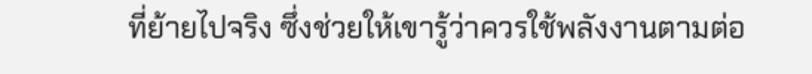ที่ย้ายไปจริง ซึ่งช่วยให้เขารู้ว่าควรใช้พลังงานตามต่อ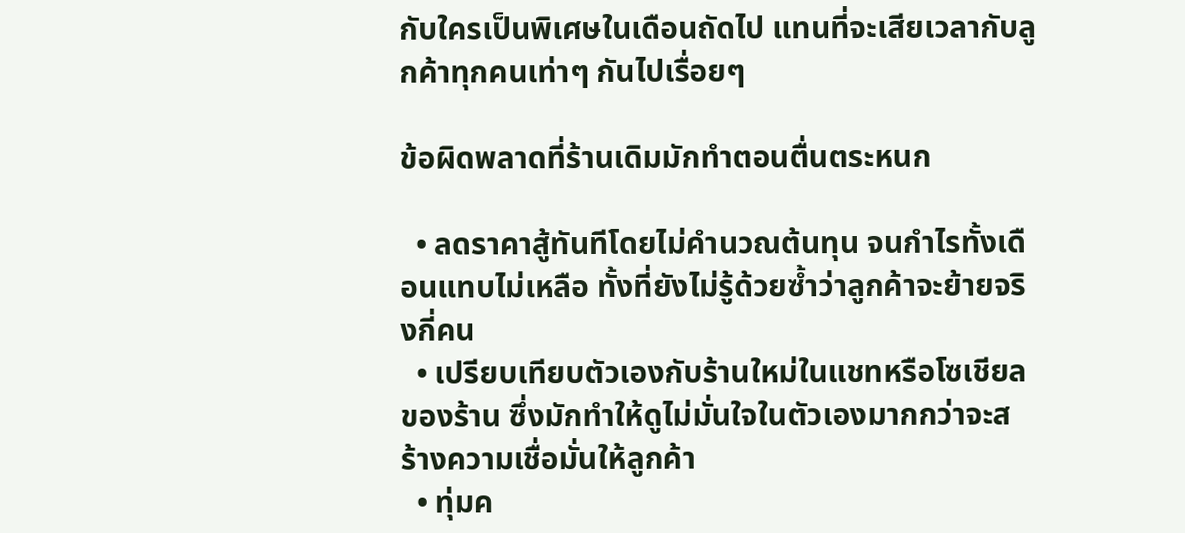กับใครเป็นพิเศษในเดือนถัดไป แทนที่จะเสียเวลากับลูกค้าทุกคนเท่าๆ กันไปเรื่อยๆ

ข้อผิดพลาดที่ร้านเดิมมักทำตอนตื่นตระหนก

  • ลดราคาสู้ทันทีโดยไม่คำนวณต้นทุน จนกำไรทั้งเดือนแทบไม่เหลือ ทั้งที่ยังไม่รู้ด้วยซ้ำว่าลูกค้าจะย้ายจริงกี่คน
  • เปรียบเทียบตัวเองกับร้านใหม่ในแชทหรือโซเชียลของร้าน ซึ่งมักทำให้ดูไม่มั่นใจในตัวเองมากกว่าจะสร้างความเชื่อมั่นให้ลูกค้า
  • ทุ่มค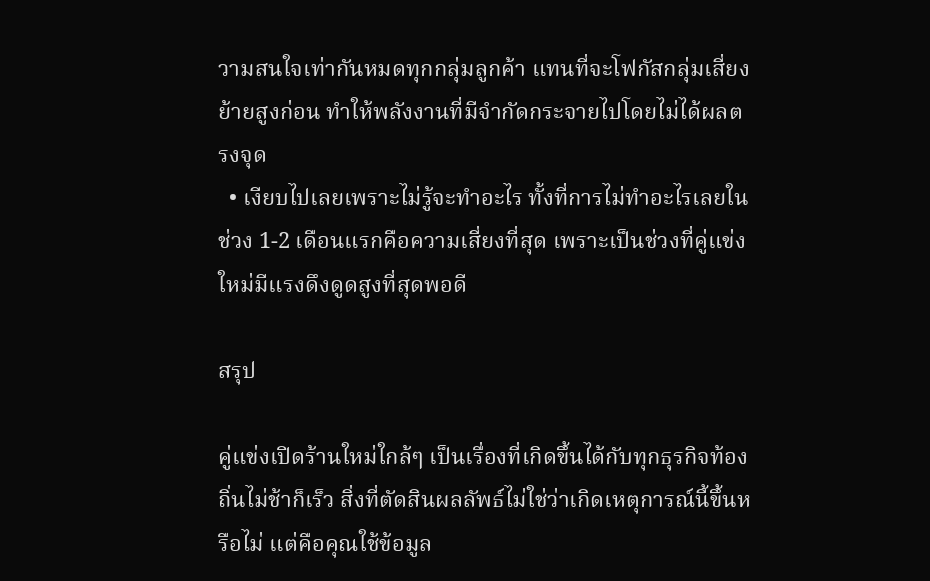วามสนใจเท่ากันหมดทุกกลุ่มลูกค้า แทนที่จะโฟกัสกลุ่มเสี่ยงย้ายสูงก่อน ทำให้พลังงานที่มีจำกัดกระจายไปโดยไม่ได้ผลตรงจุด
  • เงียบไปเลยเพราะไม่รู้จะทำอะไร ทั้งที่การไม่ทำอะไรเลยในช่วง 1-2 เดือนแรกคือความเสี่ยงที่สุด เพราะเป็นช่วงที่คู่แข่งใหม่มีแรงดึงดูดสูงที่สุดพอดี

สรุป

คู่แข่งเปิดร้านใหม่ใกล้ๆ เป็นเรื่องที่เกิดขึ้นได้กับทุกธุรกิจท้องถิ่นไม่ช้าก็เร็ว สิ่งที่ตัดสินผลลัพธ์ไม่ใช่ว่าเกิดเหตุการณ์นี้ขึ้นหรือไม่ แต่คือคุณใช้ข้อมูล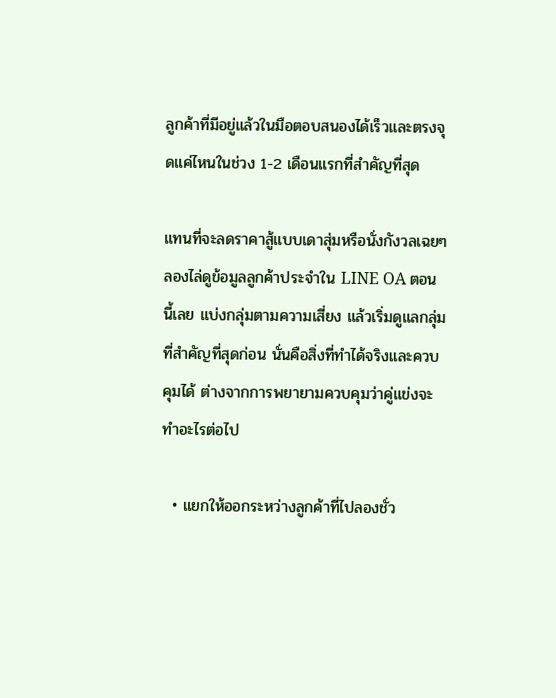ลูกค้าที่มีอยู่แล้วในมือตอบสนองได้เร็วและตรงจุดแค่ไหนในช่วง 1-2 เดือนแรกที่สำคัญที่สุด

แทนที่จะลดราคาสู้แบบเดาสุ่มหรือนั่งกังวลเฉยๆ ลองไล่ดูข้อมูลลูกค้าประจำใน LINE OA ตอนนี้เลย แบ่งกลุ่มตามความเสี่ยง แล้วเริ่มดูแลกลุ่มที่สำคัญที่สุดก่อน นั่นคือสิ่งที่ทำได้จริงและควบคุมได้ ต่างจากการพยายามควบคุมว่าคู่แข่งจะทำอะไรต่อไป

  • แยกให้ออกระหว่างลูกค้าที่ไปลองชั่ว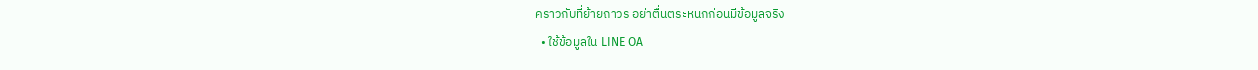คราวกับที่ย้ายถาวร อย่าตื่นตระหนกก่อนมีข้อมูลจริง
  • ใช้ข้อมูลใน LINE OA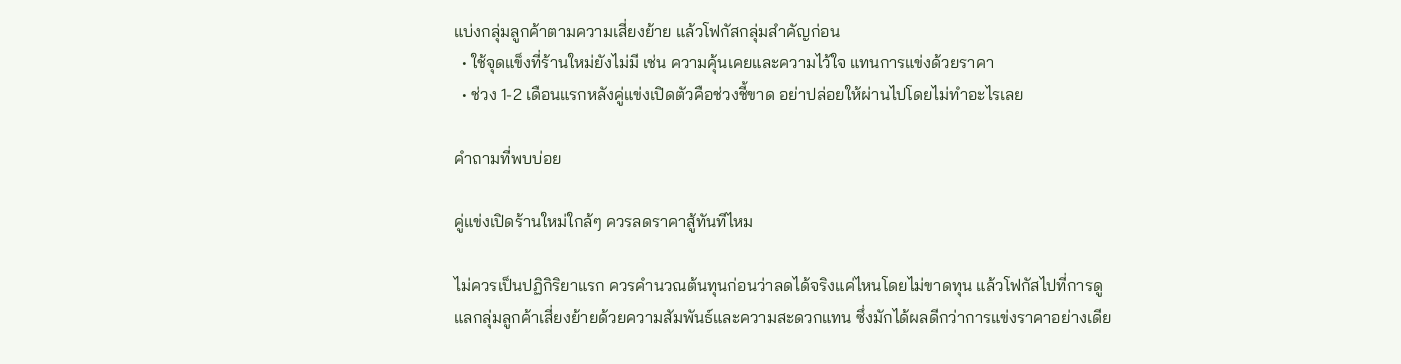แบ่งกลุ่มลูกค้าตามความเสี่ยงย้าย แล้วโฟกัสกลุ่มสำคัญก่อน
  • ใช้จุดแข็งที่ร้านใหม่ยังไม่มี เช่น ความคุ้นเคยและความไว้ใจ แทนการแข่งด้วยราคา
  • ช่วง 1-2 เดือนแรกหลังคู่แข่งเปิดตัวคือช่วงชี้ขาด อย่าปล่อยให้ผ่านไปโดยไม่ทำอะไรเลย

คำถามที่พบบ่อย

คู่แข่งเปิดร้านใหม่ใกล้ๆ ควรลดราคาสู้ทันทีไหม

ไม่ควรเป็นปฏิกิริยาแรก ควรคำนวณต้นทุนก่อนว่าลดได้จริงแค่ไหนโดยไม่ขาดทุน แล้วโฟกัสไปที่การดูแลกลุ่มลูกค้าเสี่ยงย้ายด้วยความสัมพันธ์และความสะดวกแทน ซึ่งมักได้ผลดีกว่าการแข่งราคาอย่างเดีย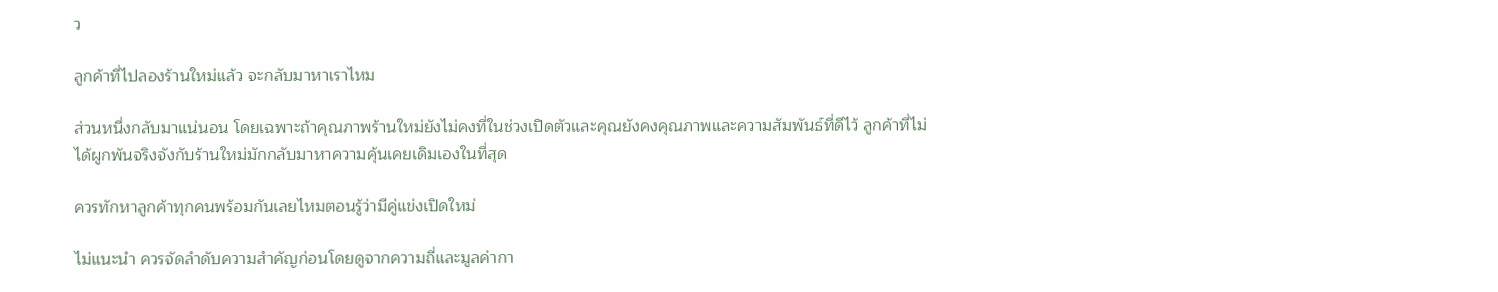ว

ลูกค้าที่ไปลองร้านใหม่แล้ว จะกลับมาหาเราไหม

ส่วนหนึ่งกลับมาแน่นอน โดยเฉพาะถ้าคุณภาพร้านใหม่ยังไม่คงที่ในช่วงเปิดตัวและคุณยังคงคุณภาพและความสัมพันธ์ที่ดีไว้ ลูกค้าที่ไม่ได้ผูกพันจริงจังกับร้านใหม่มักกลับมาหาความคุ้นเคยเดิมเองในที่สุด

ควรทักหาลูกค้าทุกคนพร้อมกันเลยไหมตอนรู้ว่ามีคู่แข่งเปิดใหม่

ไม่แนะนำ ควรจัดลำดับความสำคัญก่อนโดยดูจากความถี่และมูลค่ากา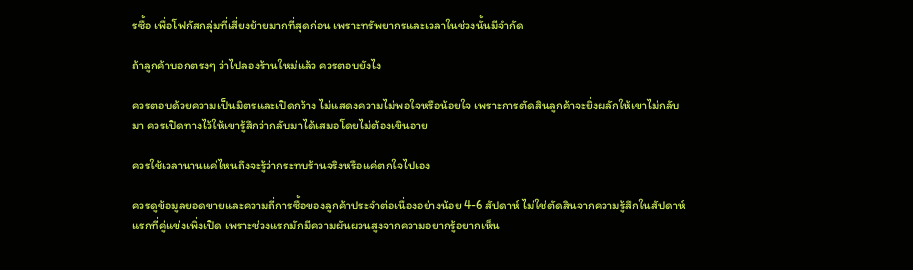รซื้อ เพื่อโฟกัสกลุ่มที่เสี่ยงย้ายมากที่สุดก่อน เพราะทรัพยากรและเวลาในช่วงนั้นมีจำกัด

ถ้าลูกค้าบอกตรงๆ ว่าไปลองร้านใหม่แล้ว ควรตอบยังไง

ควรตอบด้วยความเป็นมิตรและเปิดกว้าง ไม่แสดงความไม่พอใจหรือน้อยใจ เพราะการตัดสินลูกค้าจะยิ่งผลักให้เขาไม่กลับมา ควรเปิดทางไว้ให้เขารู้สึกว่ากลับมาได้เสมอโดยไม่ต้องเขินอาย

ควรใช้เวลานานแค่ไหนถึงจะรู้ว่ากระทบร้านจริงหรือแค่ตกใจไปเอง

ควรดูข้อมูลยอดขายและความถี่การซื้อของลูกค้าประจำต่อเนื่องอย่างน้อย 4-6 สัปดาห์ ไม่ใช่ตัดสินจากความรู้สึกในสัปดาห์แรกที่คู่แข่งเพิ่งเปิด เพราะช่วงแรกมักมีความผันผวนสูงจากความอยากรู้อยากเห็น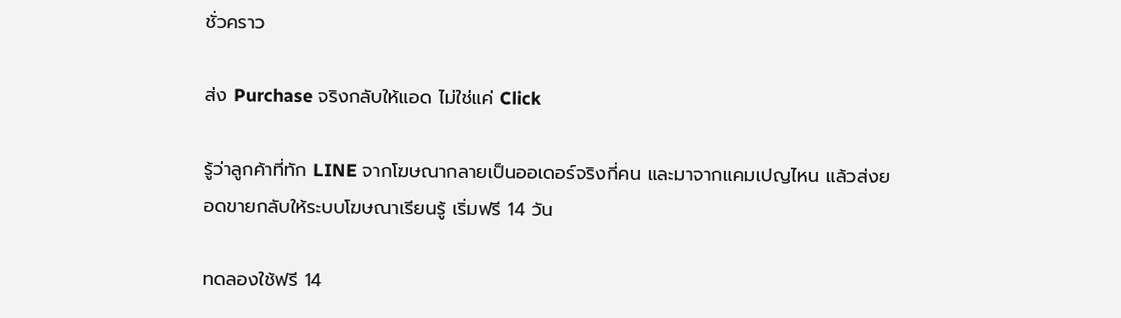ชั่วคราว

ส่ง Purchase จริงกลับให้แอด ไม่ใช่แค่ Click

รู้ว่าลูกค้าที่ทัก LINE จากโฆษณากลายเป็นออเดอร์จริงกี่คน และมาจากแคมเปญไหน แล้วส่งยอดขายกลับให้ระบบโฆษณาเรียนรู้ เริ่มฟรี 14 วัน

ทดลองใช้ฟรี 14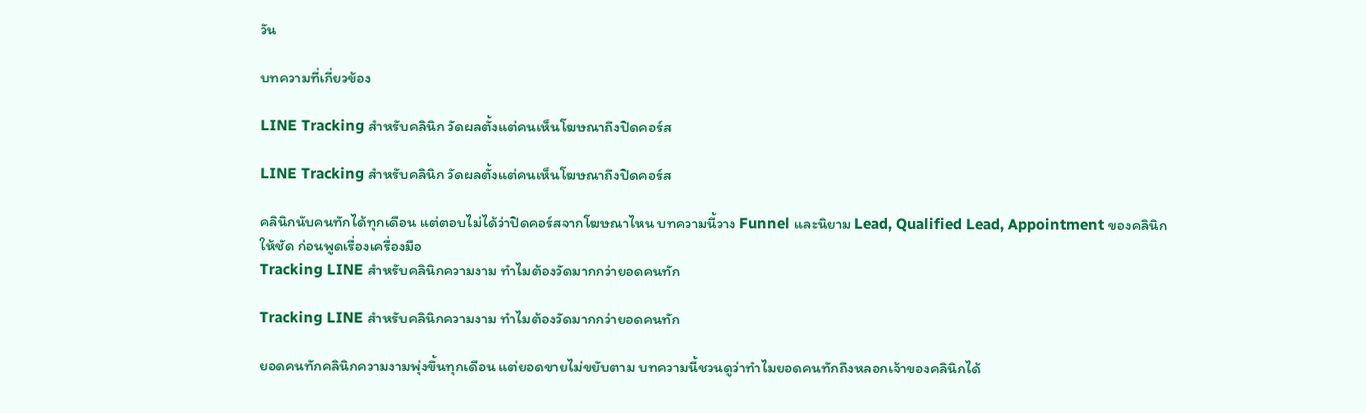วัน

บทความที่เกี่ยวข้อง

LINE Tracking สำหรับคลินิก วัดผลตั้งแต่คนเห็นโฆษณาถึงปิดคอร์ส

LINE Tracking สำหรับคลินิก วัดผลตั้งแต่คนเห็นโฆษณาถึงปิดคอร์ส

คลินิกนับคนทักได้ทุกเดือน แต่ตอบไม่ได้ว่าปิดคอร์สจากโฆษณาไหน บทความนี้วาง Funnel และนิยาม Lead, Qualified Lead, Appointment ของคลินิกให้ชัด ก่อนพูดเรื่องเครื่องมือ
Tracking LINE สำหรับคลินิกความงาม ทำไมต้องวัดมากกว่ายอดคนทัก

Tracking LINE สำหรับคลินิกความงาม ทำไมต้องวัดมากกว่ายอดคนทัก

ยอดคนทักคลินิกความงามพุ่งขึ้นทุกเดือน แต่ยอดขายไม่ขยับตาม บทความนี้ชวนดูว่าทำไมยอดคนทักถึงหลอกเจ้าของคลินิกได้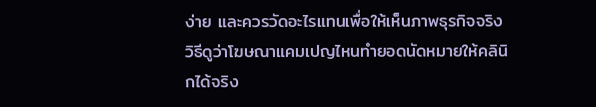ง่าย และควรวัดอะไรแทนเพื่อให้เห็นภาพธุรกิจจริง
วิธีดูว่าโฆษณาแคมเปญไหนทำยอดนัดหมายให้คลินิกได้จริง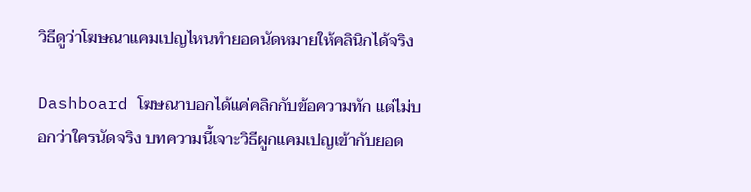วิธีดูว่าโฆษณาแคมเปญไหนทำยอดนัดหมายให้คลินิกได้จริง

Dashboard โฆษณาบอกได้แค่คลิกกับข้อความทัก แต่ไม่บอกว่าใครนัดจริง บทความนี้เจาะวิธีผูกแคมเปญเข้ากับยอด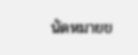นัดหมายข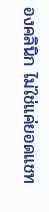องคลินิก ไม่ใช่แค่ยอดแชท